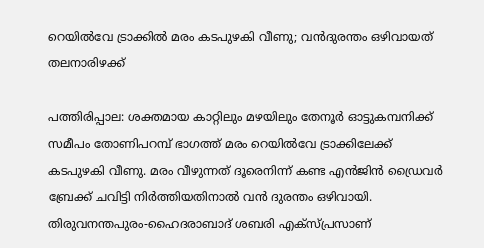റെയിൽവേ ട്രാക്കിൽ മരം കടപുഴകി വീണു; വൻദുരന്തം ഒഴിവായത് തലനാരിഴക്ക്

പത്തിരിപ്പാല: ശക്തമായ കാറ്റിലും മഴയിലും തേനൂർ ഓട്ടുകമ്പനിക്ക് സമീപം തോണിപറമ്പ് ഭാഗത്ത് മരം റെയിൽവേ ട്രാക്കിലേക്ക് കടപുഴകി വീണു. മരം വീഴുന്നത് ദൂരെനിന്ന് കണ്ട എൻജിൻ ഡ്രൈവർ ബ്രേക്ക് ചവിട്ടി നിർത്തിയതിനാൽ വൻ ദുരന്തം ഒഴിവായി. തിരുവനന്തപുരം-ഹൈദരാബാദ് ശബരി എക്സ്പ്രസാണ്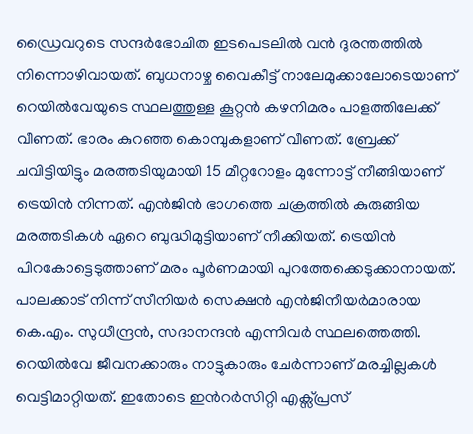ഡ്രൈവറുടെ സന്ദർഭോചിത ഇടപെടലിൽ വൻ ദുരന്തത്തിൽ നിന്നൊഴിവായത്. ബുധനാഴ്ച വൈകീട്ട് നാലേമുക്കാലോടെയാണ് റെയിൽവേയുടെ സ്ഥലത്തുള്ള കൂറ്റൻ കഴനിമരം പാളത്തിലേക്ക് വീണത്. ഭാരം കുറഞ്ഞ കൊമ്പുകളാണ് വീണത്. ബ്രേക്ക് ചവിട്ടിയിട്ടും മരത്തടിയുമായി 15 മീറ്ററോളം മുന്നോട്ട് നീങ്ങിയാണ് ട്രെയിൻ നിന്നത്. എൻജിൻ ഭാഗത്തെ ചക്രത്തിൽ കുരുങ്ങിയ മരത്തടികൾ ഏറെ ബുദ്ധിമുട്ടിയാണ് നീക്കിയത്. ട്രെയിൻ പിറകോട്ടെടുത്താണ് മരം പൂർണമായി പുറത്തേക്കെടുക്കാനായത്. പാലക്കാട് നിന്ന് സീനിയർ സെക്ഷൻ എൻജിനീയർമാരായ കെ.എം. സുധീന്ദ്രൻ, സദാനന്ദൻ എന്നിവർ സ്ഥലത്തെത്തി. റെയിൽവേ ജീവനക്കാരും നാട്ടുകാരും ചേർന്നാണ് മരച്ചില്ലകൾ വെട്ടിമാറ്റിയത്. ഇതോടെ ഇൻറർസിറ്റി എക്സ്പ്രസ്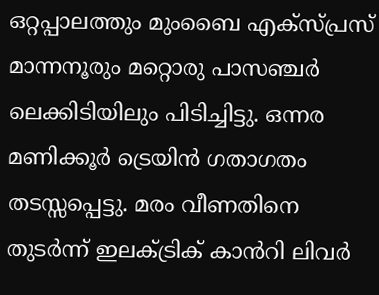ഒറ്റപ്പാലത്തും മുംബൈ എക്സ്പ്രസ് മാന്നനൂരും മറ്റൊരു പാസഞ്ചർ ലെക്കിടിയിലും പിടിച്ചിട്ടു. ഒന്നര മണിക്കൂർ ട്രെയിൻ ഗതാഗതം തടസ്സപ്പെട്ടു. മരം വീണതിനെ തുടർന്ന് ഇലക്ട്രിക് കാൻറി ലിവർ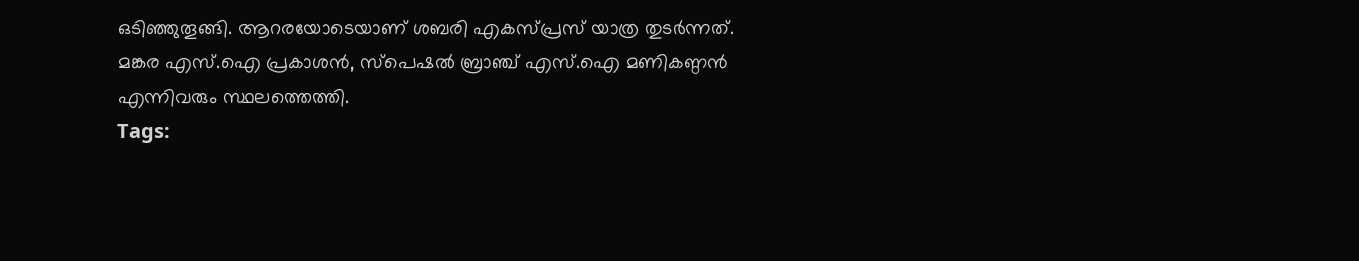ഒടിഞ്ഞുതൂങ്ങി. ആറരയോടെയാണ് ശബരി എകസ്പ്രസ് യാത്ര തുടർന്നത്. മങ്കര എസ്.ഐ പ്രകാശൻ, സ്പെഷൽ ബ്രാഞ്ച് എസ്.ഐ മണികണ്ഠൻ എന്നിവരും സ്ഥലത്തെത്തി.
Tags: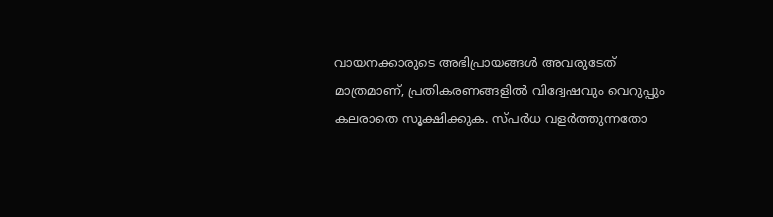വായനക്കാരുടെ അഭിപ്രായങ്ങള്‍ അവരുടേത് മാത്രമാണ്, പ്രതികരണങ്ങളിൽ വിദ്വേഷവും വെറുപ്പും കലരാതെ സൂക്ഷിക്കുക. സ്പർധ വളർത്തുന്നതോ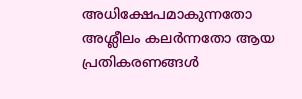അധിക്ഷേപമാകുന്നതോ അശ്ലീലം കലർന്നതോ ആയ പ്രതികരണങ്ങൾ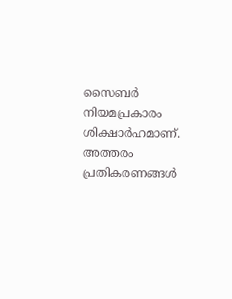സൈബർ നിയമപ്രകാരം ശിക്ഷാർഹമാണ്. അത്തരം പ്രതികരണങ്ങൾ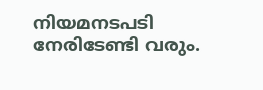നിയമനടപടി നേരിടേണ്ടി വരും.